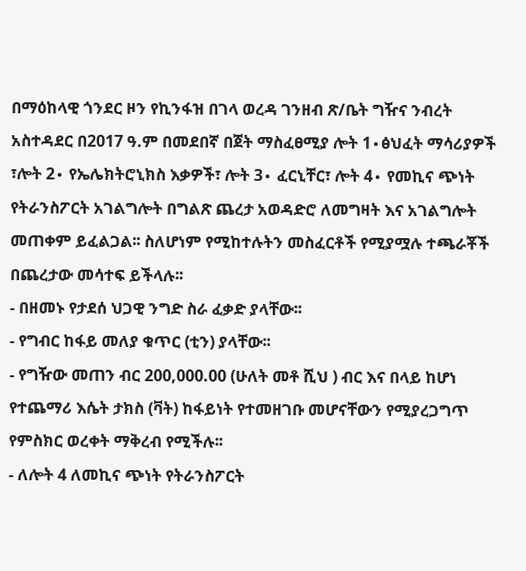በማዕከላዊ ጎንደር ዞን የኪንፋዝ በገላ ወረዳ ገንዘብ ጽ/ቤት ግዥና ንብረት አስተዳደር በ2017 ዓ.ም በመደበኛ በጀት ማስፈፀሚያ ሎት 1∙ፅህፈት ማሳሪያዎች ፣ሎት 2∙ የኤሌክትሮኒክስ እቃዎች፣ ሎት 3∙ ፈርኒቸር፣ ሎት 4∙ የመኪና ጭነት የትራንስፖርት አገልግሎት በግልጽ ጨረታ አወዳድሮ ለመግዛት እና አገልግሎት መጠቀም ይፈልጋል፡፡ ስለሆነም የሚከተሉትን መስፈርቶች የሚያሟሉ ተጫራቾች በጨረታው መሳተፍ ይችላሉ፡፡
- በዘመኑ የታደሰ ህጋዊ ንግድ ስራ ፈቃድ ያላቸው፡፡
- የግብር ከፋይ መለያ ቁጥር (ቲን) ያላቸው፡፡
- የግዥው መጠን ብር 200,000.00 (ሁለት መቶ ሺህ ) ብር እና በላይ ከሆነ የተጨማሪ እሴት ታክስ (ቫት) ከፋይነት የተመዘገቡ መሆናቸውን የሚያረጋግጥ የምስክር ወረቀት ማቅረብ የሚችሉ፡፡
- ለሎት 4 ለመኪና ጭነት የትራንስፖርት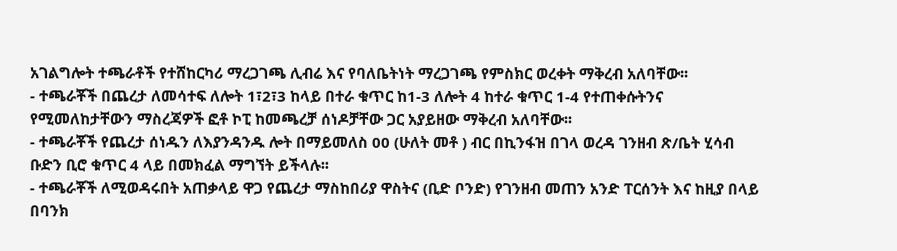አገልግሎት ተጫራቶች የተሸከርካሪ ማረጋገጫ ሊብሬ እና የባለቤትነት ማረጋገጫ የምስክር ወረቀት ማቅረብ አለባቸው፡፡
- ተጫራቾች በጨረታ ለመሳተፍ ለሎት 1፣2፣3 ከላይ በተራ ቁጥር ከ1-3 ለሎት 4 ከተራ ቁጥር 1-4 የተጠቀሱትንና የሚመለከታቸውን ማስረጃዎች ፎቶ ኮፒ ከመጫረቻ ሰነዶቻቸው ጋር አያይዘው ማቅረብ አለባቸው፡፡
- ተጫራቾች የጨረታ ሰነዱን ለእያንዳንዱ ሎት በማይመለስ 00 (ሁለት መቶ ) ብር በኪንፋዝ በገላ ወረዳ ገንዘብ ጽ/ቤት ሂሳብ ቡድን ቢሮ ቁጥር 4 ላይ በመክፈል ማግኘት ይችላሉ፡፡
- ተጫራቾች ለሚወዳሩበት አጠቃላይ ዋጋ የጨረታ ማስከበሪያ ዋስትና (ቢድ ቦንድ) የገንዘብ መጠን አንድ ፐርሰንት እና ከዚያ በላይ በባንክ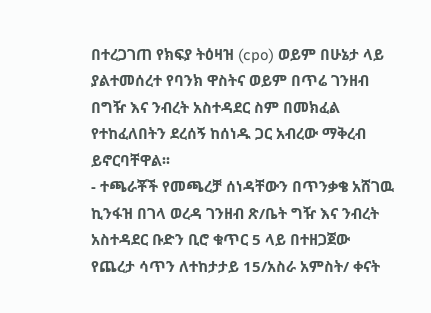በተረጋገጠ የክፍያ ትዕዛዝ (cpo) ወይም በሁኔታ ላይ ያልተመሰረተ የባንክ ዋስትና ወይም በጥሬ ገንዘብ በግዥ እና ንብረት አስተዳደር ስም በመክፈል የተከፈለበትን ደረሰኝ ከሰነዱ ጋር አብረው ማቅረብ ይኖርባቸዋል፡፡
- ተጫራቾች የመጫረቻ ሰነዳቸውን በጥንቃቄ አሸገዉ ኪንፋዝ በገላ ወረዳ ገንዘብ ጽ/ቤት ግዥ እና ንብረት አስተዳደር ቡድን ቢሮ ቁጥር 5 ላይ በተዘጋጀው የጨረታ ሳጥን ለተከታታይ 15/አስራ አምስት/ ቀናት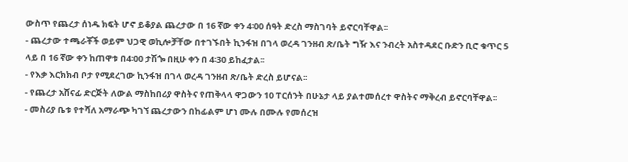ውስጥ የጨረታ ሰነዱ ክፍት ሆኖ ይቆያል ጨረታው በ 16 ኛው ቀን 4፡00 ሰዓት ድረስ ማስገባት ይኖርባቸዋል፡፡
- ጨረታው ተጫራቾች ወይም ህጋዊ ወኪሎቻቸው በተገኙበት ኪንፋዝ በገላ ወረዳ ገንዘብ ጽ/ቤት ግዥ እና ንብረት አስተዳደር ቡድን ቢሮ ቁጥር 5 ላይ በ 16 ኛው ቀን ከጠዋቱ በ4፡00 ታሽጐ በዚሁ ቀን በ 4፡30 ይከፈታል፡፡
- የእቃ እርክክብ ቦታ የሚደረገው ኪንፋዝ በገላ ወረዳ ገንዘብ ጽ/ቤት ድረስ ይሆናል፡፡
- የጨረታ አሸናፊ ድርጅት ለውል ማስከበሪያ ዋስትና የጠቅላላ ዋጋውን 10 ፐርሰንት በሁኔታ ላይ ያልተመሰረተ ዋስትና ማቅረብ ይኖርባቸዋል፡፡
- መስሪያ ቤቱ የተሻለ አማራጭ ካገኘ ጨረታውን በከፊልም ሆነ ሙሉ በሙሉ የመሰረዝ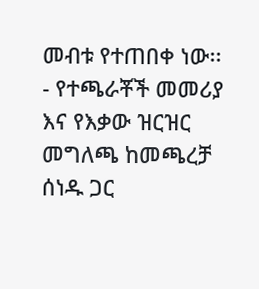መብቱ የተጠበቀ ነው፡፡
- የተጫራቾች መመሪያ እና የእቃው ዝርዝር መግለጫ ከመጫረቻ ሰነዱ ጋር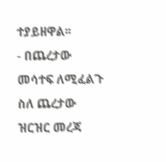ተያይዘዋል፡፡
- በጨረታው መሳተፍ ለሚፈልጉ ስለ ጨረታው ዝርዝር መረጃ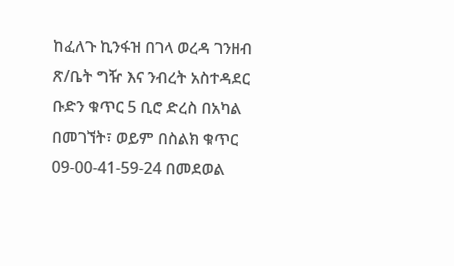ከፈለጉ ኪንፋዝ በገላ ወረዳ ገንዘብ ጽ/ቤት ግዥ እና ንብረት አስተዳደር ቡድን ቁጥር 5 ቢሮ ድረስ በአካል በመገኘት፣ ወይም በስልክ ቁጥር 09-00-41-59-24 በመደወል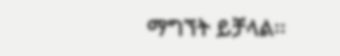ማግኘት ይቻላል፡፡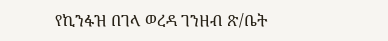የኪንፋዝ በገላ ወረዳ ገንዘብ ጽ/ቤት